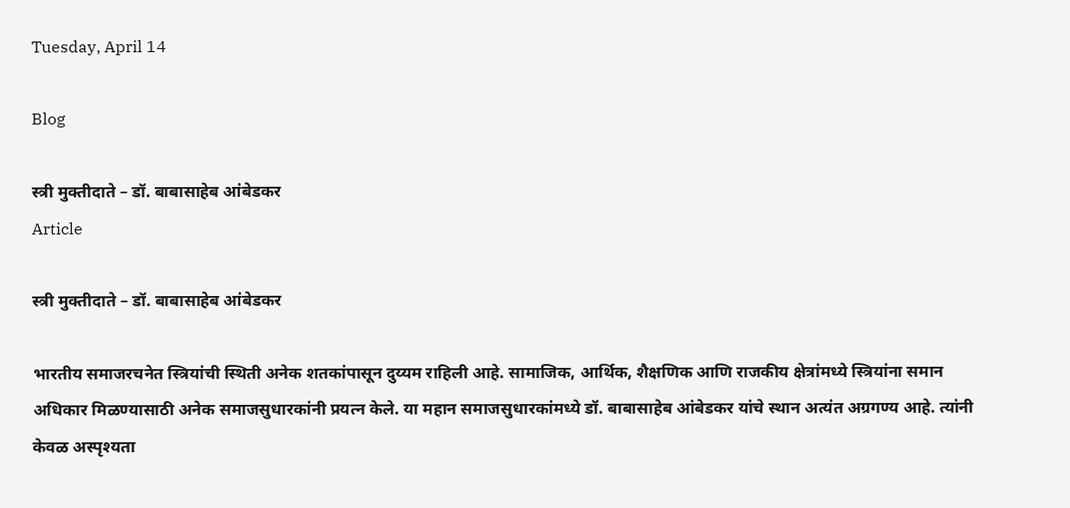Tuesday, April 14

Blog

स्त्री मुक्तीदाते – डॉ. बाबासाहेब आंबेडकर
Article

स्त्री मुक्तीदाते – डॉ. बाबासाहेब आंबेडकर

भारतीय समाजरचनेत स्त्रियांची स्थिती अनेक शतकांपासून दुय्यम राहिली आहे. सामाजिक, आर्थिक, शैक्षणिक आणि राजकीय क्षेत्रांमध्ये स्त्रियांना समान अधिकार मिळण्यासाठी अनेक समाजसुधारकांनी प्रयत्न केले. या महान समाजसुधारकांमध्ये डॉ. बाबासाहेब आंबेडकर यांचे स्थान अत्यंत अग्रगण्य आहे. त्यांनी केवळ अस्पृश्यता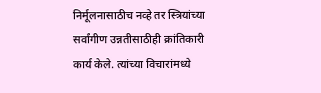निर्मूलनासाठीच नव्हे तर स्त्रियांच्या सर्वांगीण उन्नतीसाठीही क्रांतिकारी कार्य केले. त्यांच्या विचारांमध्ये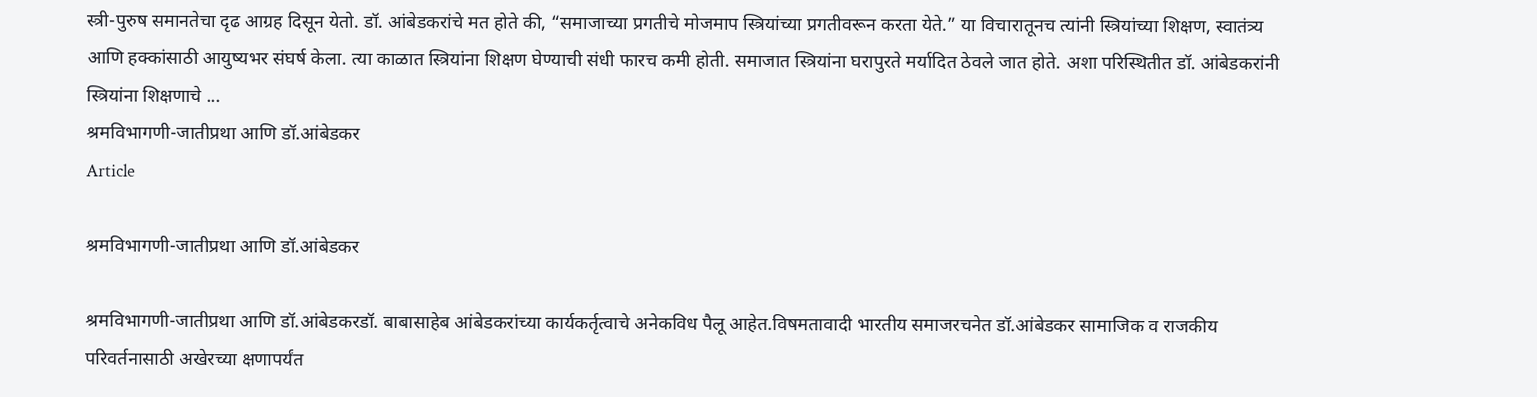स्त्री-पुरुष समानतेचा दृढ आग्रह दिसून येतो. डॉ. आंबेडकरांचे मत होते की, “समाजाच्या प्रगतीचे मोजमाप स्त्रियांच्या प्रगतीवरून करता येते.” या विचारातूनच त्यांनी स्त्रियांच्या शिक्षण, स्वातंत्र्य आणि हक्कांसाठी आयुष्यभर संघर्ष केला. त्या काळात स्त्रियांना शिक्षण घेण्याची संधी फारच कमी होती. समाजात स्त्रियांना घरापुरते मर्यादित ठेवले जात होते. अशा परिस्थितीत डॉ. आंबेडकरांनी स्त्रियांना शिक्षणाचे ...
श्रमविभागणी-जातीप्रथा आणि डॉ.आंबेडकर
Article

श्रमविभागणी-जातीप्रथा आणि डॉ.आंबेडकर

श्रमविभागणी-जातीप्रथा आणि डॉ.आंबेडकरडॉ. बाबासाहेब आंबेडकरांच्या कार्यकर्तृत्वाचे अनेकविध पैलू आहेत.विषमतावादी भारतीय समाजरचनेत डॉ.आंबेडकर सामाजिक व राजकीय परिवर्तनासाठी अखेरच्या क्षणापर्यंत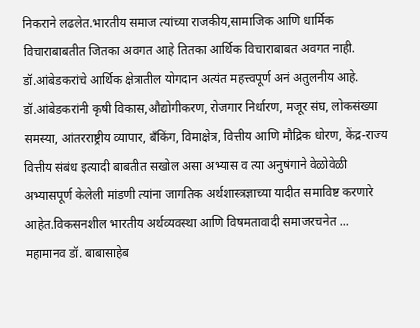निकराने लढलेत.भारतीय समाज त्यांच्या राजकीय,सामाजिक आणि धार्मिक विचाराबाबतीत जितका अवगत आहे तितका आर्थिक विचाराबाबत अवगत नाही. डॉ.आंबेडकरांचे आर्थिक क्षेत्रातील योगदान अत्यंत महत्त्वपूर्ण अनं अतुलनीय आहे. डॉ.आंबेडकरांनी कृषी विकास,औद्योगीकरण, रोजगार निर्धारण, मजूर संघ, लोकसंख्या समस्या, आंतरराष्ट्रीय व्यापार, बँकिंग, विमाक्षेत्र, वित्तीय आणि मौद्रिक धोरण, केंद्र-राज्य वित्तीय संबंध इत्यादी बाबतीत सखोल असा अभ्यास व त्या अनुषंगाने वेळोवेळी अभ्यासपूर्ण केलेली मांडणी त्यांना जागतिक अर्थशास्त्रज्ञाच्या यादीत समाविष्ट करणारे आहेत.विकसनशील भारतीय अर्थव्यवस्था आणि विषमतावादी समाजरचनेत ...
महामानव डॉ. बाबासाहेब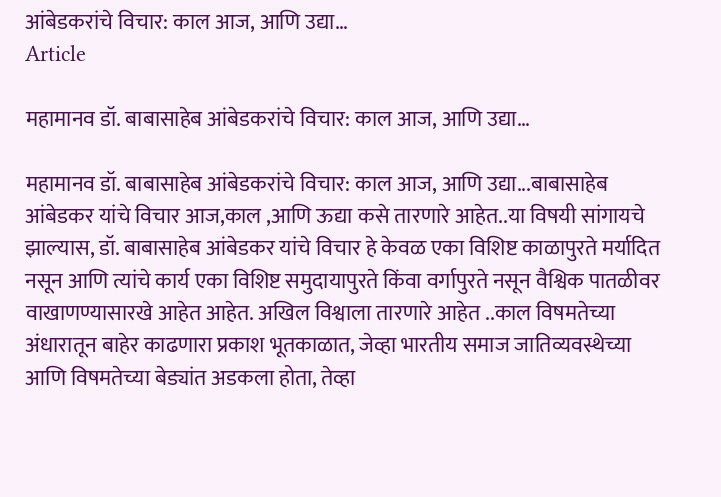आंबेडकरांचे विचार: काल आज, आणि उद्या…
Article

महामानव डॉ. बाबासाहेब आंबेडकरांचे विचार: काल आज, आणि उद्या…

महामानव डॉ. बाबासाहेब आंबेडकरांचे विचार: काल आज, आणि उद्या...बाबासाहेब आंबेडकर यांचे विचार आज,काल ,आणि ऊद्या कसे तारणारे आहेत..या विषयी सांगायचे झाल्यास, डॉ. बाबासाहेब आंबेडकर यांचे विचार हे केवळ एका विशिष्ट काळापुरते मर्यादित नसून आणि त्यांचे कार्य एका विशिष्ट समुदायापुरते किंवा वर्गापुरते नसून वैश्विक पातळीवर वाखाणण्यासारखे आहेत आहेत. अखिल विश्वाला तारणारे आहेत ..काल विषमतेच्या अंधारातून बाहेर काढणारा प्रकाश भूतकाळात, जेव्हा भारतीय समाज जातिव्यवस्थेच्या आणि विषमतेच्या बेड्यांत अडकला होता, तेव्हा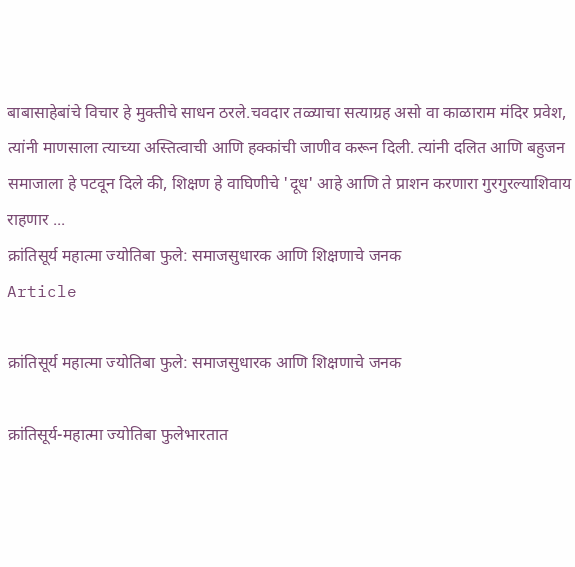बाबासाहेबांचे विचार हे मुक्तीचे साधन ठरले.चवदार तळ्याचा सत्याग्रह असो वा काळाराम मंदिर प्रवेश, त्यांनी माणसाला त्याच्या अस्तित्वाची आणि हक्कांची जाणीव करून दिली. त्यांनी दलित आणि बहुजन समाजाला हे पटवून दिले की, शिक्षण हे वाघिणीचे 'दूध' आहे आणि ते प्राशन करणारा गुरगुरल्याशिवाय राहणार ...
क्रांतिसूर्य महात्मा ज्योतिबा फुले: समाजसुधारक आणि शिक्षणाचे जनक
Article

क्रांतिसूर्य महात्मा ज्योतिबा फुले: समाजसुधारक आणि शिक्षणाचे जनक

क्रांतिसूर्य-महात्मा ज्योतिबा फुलेभारतात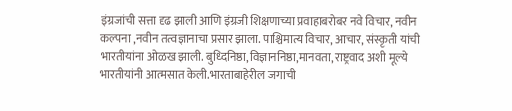इंग्रजांची सत्ता दृढ झाली आणि इंग्रजी शिक्षणाच्या प्रवाहाबरोबर नवे विचार, नवीन कल्पना ,नवीन तत्वज्ञानाचा प्रसार झाला. पाश्चिमात्य विचार, आचार, संस्कृती यांची भारतीयांना ओळख झाली‌. बुध्दिनिष्ठा, विज्ञाननिष्ठा,मानवता, राष्ट्रवाद अशी मूल्ये भारतीयांनी आत्मसात केली.भारताबाहेरील जगाची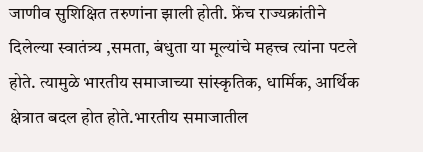जाणीव सुशिक्षित तरुणांना झाली होती. फ्रेंच राज्यक्रांतीने दिलेल्या स्वातंत्र्य ,समता, बंधुता या मूल्यांचे महत्त्व त्यांना पटले होते. त्यामुळे भारतीय समाजाच्या सांस्कृतिक, धार्मिक, आर्थिक क्षेत्रात बदल होत होते.भारतीय समाजातील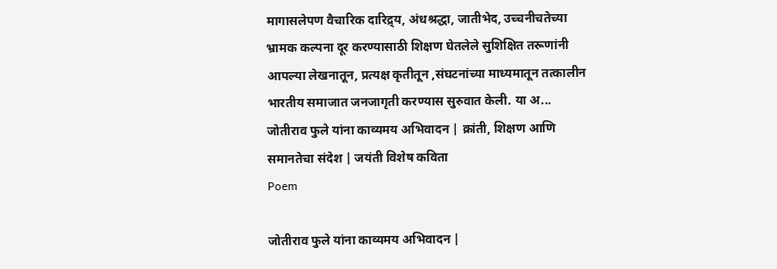मागासलेपण वैचारिक दारिद्र्य, अंधश्रद्धा, जातीभेद, उच्चनीचतेच्या भ्रामक कल्पना दूर करण्यासाठी शिक्षण घेतलेले सुशिक्षित तरूणांनी आपल्या लेखनातून, प्रत्यक्ष कृतीतून ,संघटनांच्या माध्यमातून तत्कालीन भारतीय समाजात जनजागृती करण्यास सुरुवात केली. या अ...
जोतीराव फुले यांना काव्यमय अभिवादन | क्रांती, शिक्षण आणि समानतेचा संदेश | जयंती विशेष कविता
Poem

जोतीराव फुले यांना काव्यमय अभिवादन |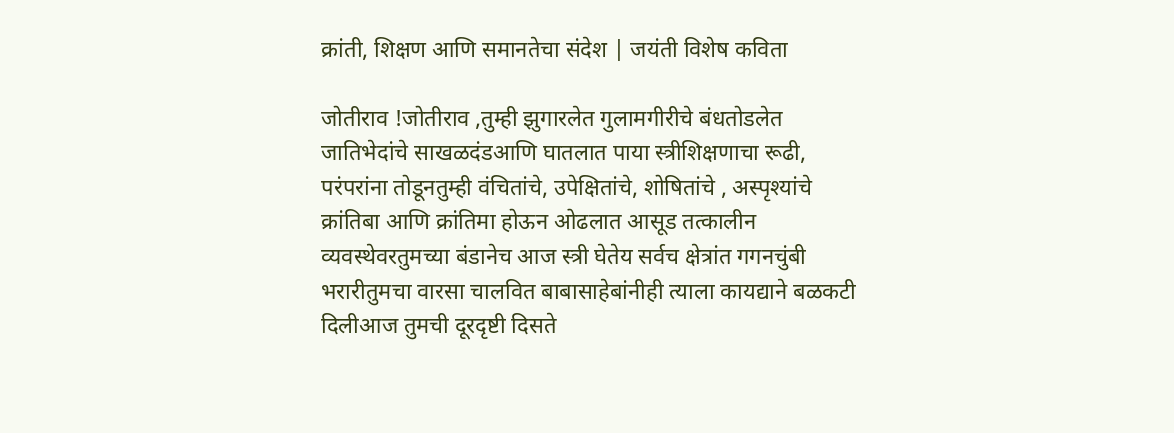क्रांती, शिक्षण आणि समानतेचा संदेश | जयंती विशेष कविता

जोतीराव !जोतीराव ,तुम्ही झुगारलेत गुलामगीरीचे बंधतोडलेत जातिभेदांचे साखळदंडआणि घातलात पाया स्त्रीशिक्षणाचा रूढी, परंपरांना तोडूनतुम्ही वंचितांचे, उपेक्षितांचे, शोषितांचे , अस्पृश्यांचे क्रांतिबा आणि क्रांतिमा होऊन ओढलात आसूड तत्कालीन व्यवस्थेवरतुमच्या बंडानेच आज स्त्री घेतेय सर्वच क्षेत्रांत गगनचुंबी भरारीतुमचा वारसा चालवित बाबासाहेबांनीही त्याला कायद्याने बळकटी दिलीआज तुमची दूरदृष्टी दिसते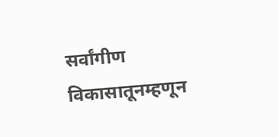सर्वांगीण विकासातूनम्हणून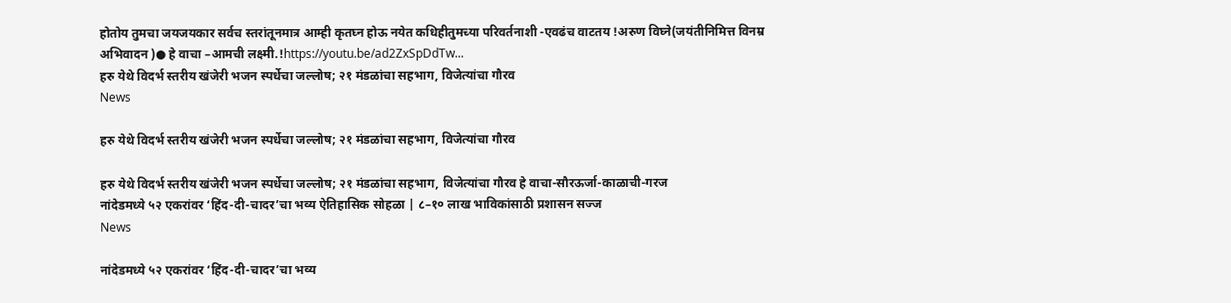होतोय तुमचा जयजयकार सर्वच स्तरांतूनमात्र आम्ही कृतघ्न होऊ नयेत कधिहीतुमच्या परिवर्तनाशी -एवढंच वाटतय !अरुण विघ्ने(जयंतीनिमित्त विनम्र अभिवादन )● हे वाचा –आमची लक्ष्मी.!https://youtu.be/ad2ZxSpDdTw...
हरु येथे विदर्भ स्तरीय खंजेरी भजन स्पर्धेचा जल्लोष; २१ मंडळांचा सहभाग, विजेत्यांचा गौरव
News

हरु येथे विदर्भ स्तरीय खंजेरी भजन स्पर्धेचा जल्लोष; २१ मंडळांचा सहभाग, विजेत्यांचा गौरव

हरु येथे विदर्भ स्तरीय खंजेरी भजन स्पर्धेचा जल्लोष; २१ मंडळांचा सहभाग, विजेत्यांचा गौरव हे वाचा-सौरऊर्जा-काळाची-गरज
नांदेडमध्ये ५२ एकरांवर ‘हिंद-दी-चादर’चा भव्य ऐतिहासिक सोहळा | ८–१० लाख भाविकांसाठी प्रशासन सज्ज
News

नांदेडमध्ये ५२ एकरांवर ‘हिंद-दी-चादर’चा भव्य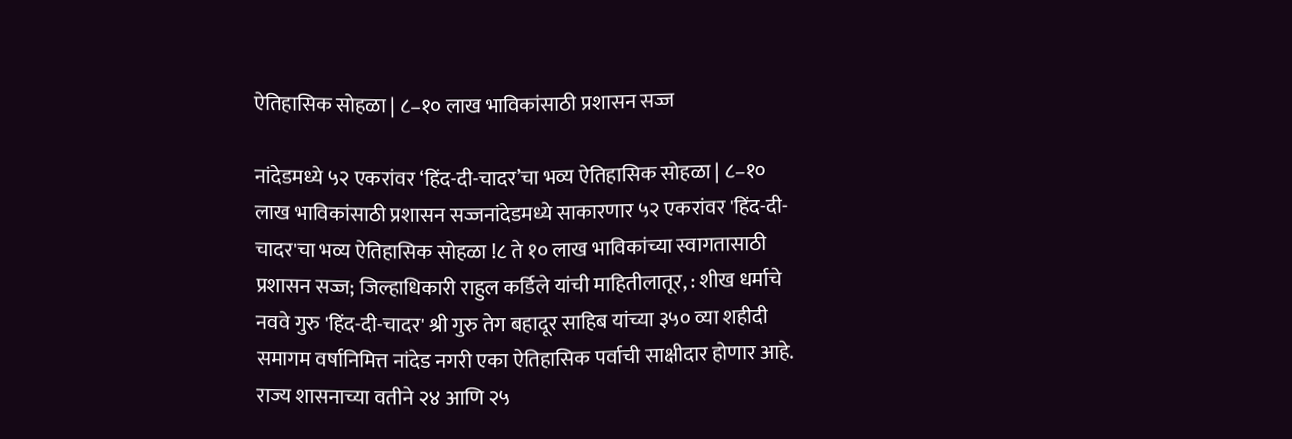ऐतिहासिक सोहळा | ८–१० लाख भाविकांसाठी प्रशासन सज्ज

नांदेडमध्ये ५२ एकरांवर ‘हिंद-दी-चादर’चा भव्य ऐतिहासिक सोहळा | ८–१० लाख भाविकांसाठी प्रशासन सज्जनांदेडमध्ये साकारणार ५२ एकरांवर 'हिंद-दी-चादर'चा भव्य ऐतिहासिक सोहळा !८ ते १० लाख भाविकांच्या स्वागतासाठी प्रशासन सज्ज; जिल्हाधिकारी राहुल कर्डिले यांची माहितीलातूर, : शीख धर्माचे नववे गुरु 'हिंद-दी-चादर' श्री गुरु तेग बहादूर साहिब यांच्या ३५० व्या शहीदी समागम वर्षानिमित्त नांदेड नगरी एका ऐतिहासिक पर्वाची साक्षीदार होणार आहे. राज्य शासनाच्या वतीने २४ आणि २५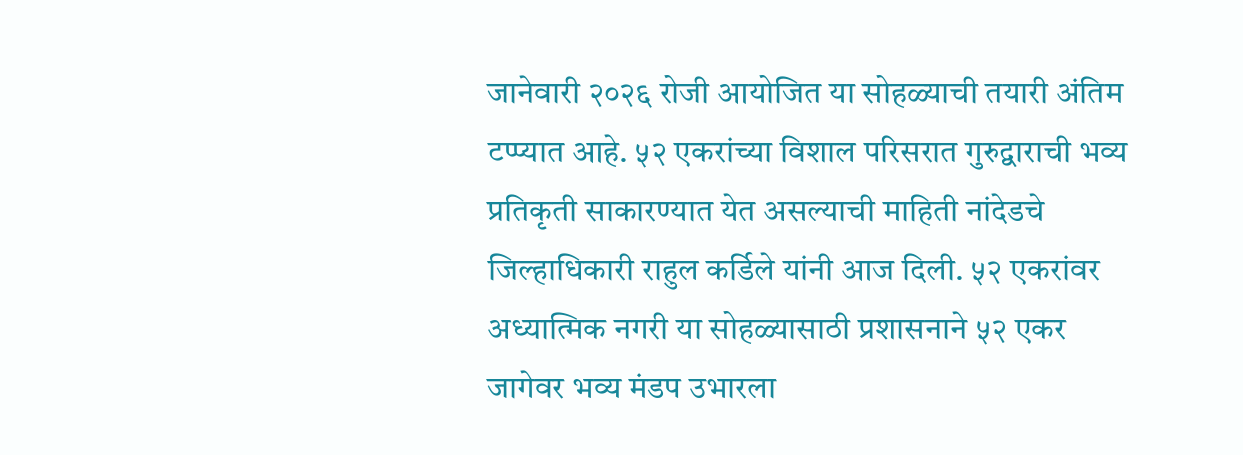जानेवारी २०२६ रोजी आयोजित या सोहळ्याची तयारी अंतिम टप्प्यात आहे. ५२ एकरांच्या विशाल परिसरात गुरुद्वाराची भव्य प्रतिकृती साकारण्यात येत असल्याची माहिती नांदेडचे जिल्हाधिकारी राहुल कर्डिले यांनी आज दिली. ५२ एकरांवर अध्यात्मिक नगरी या सोहळ्यासाठी प्रशासनाने ५२ एकर जागेवर भव्य मंडप उभारला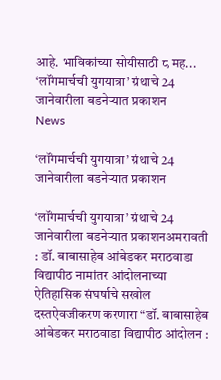आहे. भाविकांच्या सोयीसाठी ८ मह...
‘लॉंगमार्चची युगयात्रा’ ग्रंथाचे 24 जानेवारीला बडनेऱ्यात प्रकाशन
News

‘लॉंगमार्चची युगयात्रा’ ग्रंथाचे 24 जानेवारीला बडनेऱ्यात प्रकाशन

‘लॉंगमार्चची युगयात्रा’ ग्रंथाचे 24 जानेवारीला बडनेऱ्यात प्रकाशनअमरावती : डॉ. बाबासाहेब आंबेडकर मराठवाडा विद्यापीठ नामांतर आंदोलनाच्या ऐतिहासिक संघर्षाचे सखोल दस्तऐवजीकरण करणारा “डॉ. बाबासाहेब आंबेडकर मराठवाडा विद्यापीठ आंदोलन :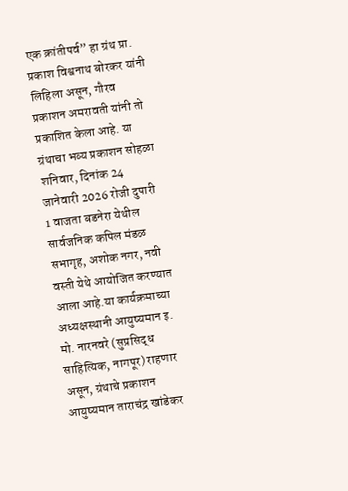एक क्रांतीपर्व” हा ग्रंथ प्रा. प्रकाश विश्वनाथ बोरकर यांनी लिहिला असून, गौरव प्रकाशन अमरावती यांनी तो प्रकाशित केला आहे. या ग्रंथाचा भव्य प्रकाशन सोहळा शनिवार, दिनांक 24 जानेवारी 2026 रोजी दुपारी 1 वाजता बडनेरा येथील सार्वजनिक कपिल मंडळ सभागृह, अशोक नगर, नवी वस्ती येथे आयोजित करण्यात आला आहे.या कार्यक्रमाच्या अध्यक्षस्थानी आयुष्यमान इ. मो. नारनवरे (सुप्रसिद्ध साहित्यिक, नागपूर) राहणार असून, ग्रंथाचे प्रकाशन आयुष्यमान ताराचंद्र खांडेकर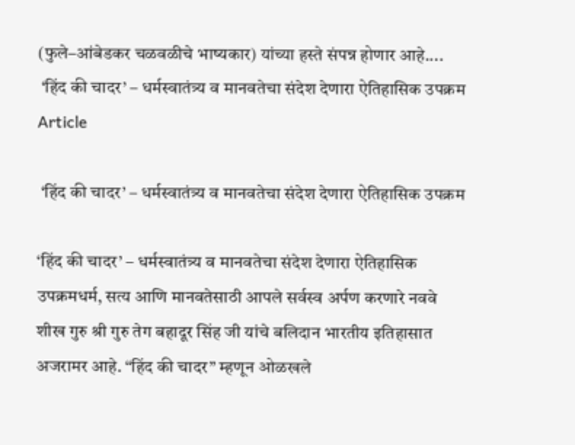(फुले–आंबेडकर चळवळीचे भाष्यकार) यांच्या हस्ते संपन्न होणार आहे....
 ‘हिंद की चादर’ – धर्मस्वातंत्र्य व मानवतेचा संदेश देणारा ऐतिहासिक उपक्रम
Article

 ‘हिंद की चादर’ – धर्मस्वातंत्र्य व मानवतेचा संदेश देणारा ऐतिहासिक उपक्रम

‘हिंद की चादर’ – धर्मस्वातंत्र्य व मानवतेचा संदेश देणारा ऐतिहासिक उपक्रमधर्म, सत्य आणि मानवतेसाठी आपले सर्वस्व अर्पण करणारे नववे शीख गुरु श्री गुरु तेग बहादूर सिंह जी यांचे बलिदान भारतीय इतिहासात अजरामर आहे. “हिंद की चादर” म्हणून ओळखले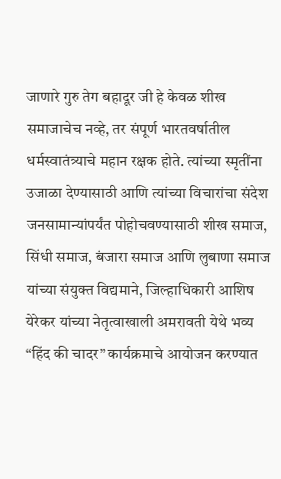जाणारे गुरु तेग बहादूर जी हे केवळ शीख समाजाचेच नव्हे, तर संपूर्ण भारतवर्षातील धर्मस्वातंत्र्याचे महान रक्षक होते. त्यांच्या स्मृतींना उजाळा देण्यासाठी आणि त्यांच्या विचारांचा संदेश जनसामान्यांपर्यंत पोहोचवण्यासाठी शीख समाज, सिंधी समाज, बंजारा समाज आणि लुबाणा समाज यांच्या संयुक्त विद्यमाने, जिल्हाधिकारी आशिष येरेकर यांच्या नेतृत्वाखाली अमरावती येथे भव्य “हिंद की चादर” कार्यक्रमाचे आयोजन करण्यात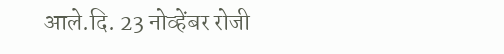आले.दि. 23 नोव्हेंबर रोजी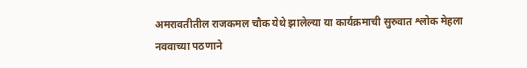अमरावतीतील राजकमल चौक येथे झालेल्या या कार्यक्रमाची सुरुवात श्लोक मेहला नववाच्या पठणाने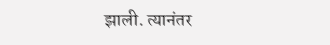झाली. त्यानंतर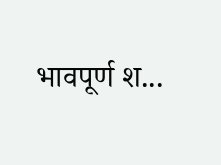भावपूर्ण श...